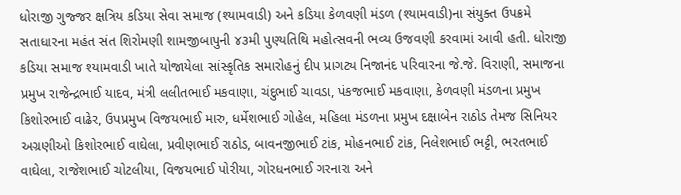ધોરાજી ગુજ્જર ક્ષત્રિય કડિયા સેવા સમાજ (શ્યામવાડી) અને કડિયા કેળવણી મંડળ (શ્યામવાડી)ના સંયુક્ત ઉપક્રમે સતાધારના મહંત સંત શિરોમણી શામજીબાપુની ૪૩મી પુણ્યતિથિ મહોત્સવની ભવ્ય ઉજવણી કરવામાં આવી હતી. ધોરાજી કડિયા સમાજ શ્યામવાડી ખાતે યોજાયેલા સાંસ્કૃતિક સમારોહનું દીપ પ્રાગટ્ય નિજાનંદ પરિવારના જે.જે. વિરાણી, સમાજના પ્રમુખ રાજેન્દ્રભાઈ યાદવ, મંત્રી લલીતભાઈ મકવાણા, ચંદુભાઈ ચાવડા, પંકજભાઈ મકવાણા, કેળવણી મંડળના પ્રમુખ કિશોરભાઈ વાઢેર, ઉપપ્રમુખ વિજયભાઈ મારુ, ધર્મેશભાઈ ગોહેલ, મહિલા મંડળના પ્રમુખ દક્ષાબેન રાઠોડ તેમજ સિનિયર અગ્રણીઓ કિશોરભાઈ વાઘેલા, પ્રવીણભાઈ રાઠોડ, બાવનજીભાઈ ટાંક, મોહનભાઈ ટાંક, નિલેશભાઈ ભટ્ટી, ભરતભાઈ વાઘેલા, રાજેશભાઈ ચોટલીયા, વિજયભાઈ પોરીયા, ગોરધનભાઈ ગરનારા અને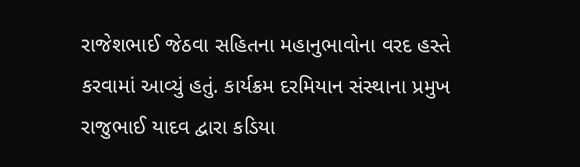રાજેશભાઈ જેઠવા સહિતના મહાનુભાવોના વરદ હસ્તે કરવામાં આવ્યું હતું. કાર્યક્રમ દરમિયાન સંસ્થાના પ્રમુખ રાજુભાઈ યાદવ દ્વારા કડિયા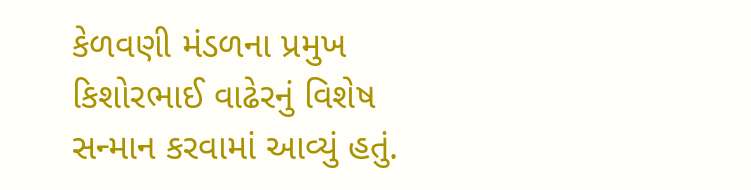કેળવણી મંડળના પ્રમુખ કિશોરભાઈ વાઢેરનું વિશેષ સન્માન કરવામાં આવ્યું હતું.